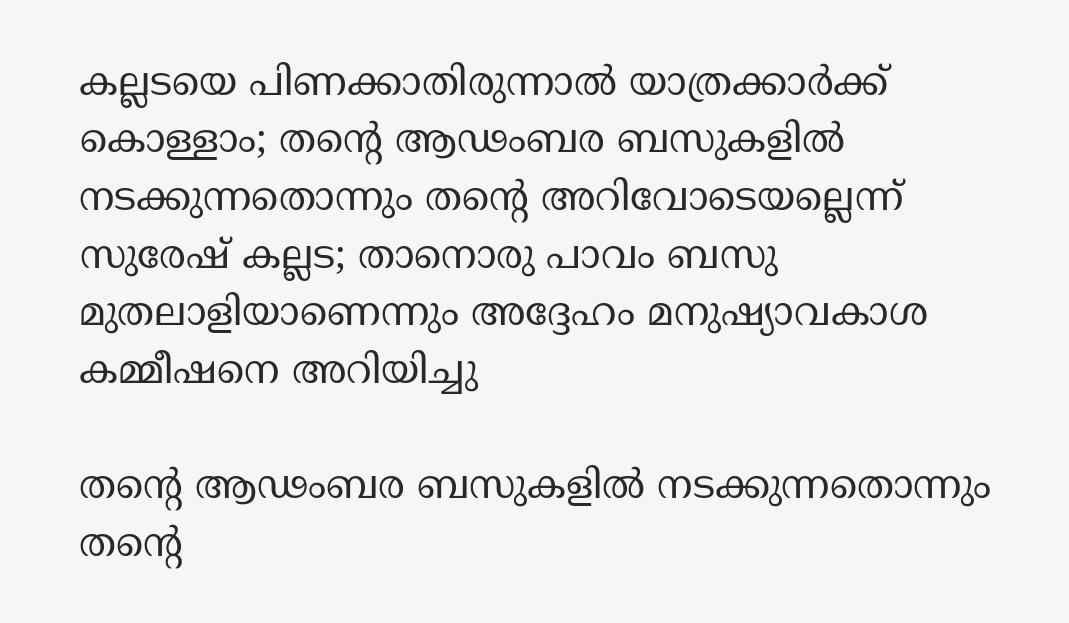കല്ലടയെ പിണക്കാതിരുന്നാൽ യാത്രക്കാർക്ക് കൊള്ളാം; തന്റെ ആഢംബര ബസുകളിൽ നടക്കുന്നതൊന്നും തന്റെ അറിവോടെയല്ലെന്ന് സുരേഷ് കല്ലട; താനൊരു പാവം ബസു മുതലാളിയാണെന്നും അദ്ദേഹം മനുഷ്യാവകാശ കമ്മീഷനെ അറിയിച്ചു

തന്റെ ആഢംബര ബസുകളിൽ നടക്കുന്നതൊന്നും തന്റെ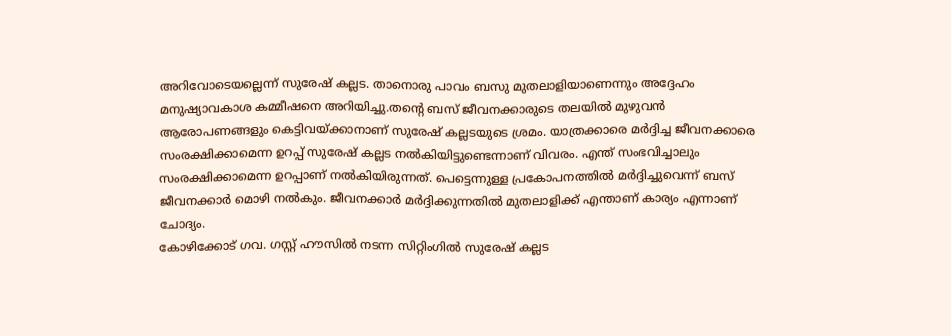അറിവോടെയല്ലെന്ന് സുരേഷ് കല്ലട. താനൊരു പാവം ബസു മുതലാളിയാണെന്നും അദ്ദേഹം മനുഷ്യാവകാശ കമ്മീഷനെ അറിയിച്ചു.തന്റെ ബസ് ജീവനക്കാരുടെ തലയിൽ മുഴുവൻ ആരോപണങ്ങളും കെട്ടിവയ്ക്കാനാണ് സുരേഷ് കല്ലടയുടെ ശ്രമം. യാത്രക്കാരെ മർദ്ദിച്ച ജീവനക്കാരെ സംരക്ഷിക്കാമെന്ന ഉറപ്പ് സുരേഷ് കല്ലട നൽകിയിട്ടുണ്ടെന്നാണ് വിവരം. എന്ത് സംഭവിച്ചാലും സംരക്ഷിക്കാമെന്ന ഉറപ്പാണ് നൽകിയിരുന്നത്. പെട്ടെന്നുള്ള പ്രകോപനത്തിൽ മർദ്ദിച്ചുവെന്ന് ബസ് ജീവനക്കാർ മൊഴി നൽകും. ജീവനക്കാർ മർദ്ദിക്കുന്നതിൽ മുതലാളിക്ക് എന്താണ് കാര്യം എന്നാണ് ചോദ്യം.
കോഴിക്കോട് ഗവ. ഗസ്റ്റ് ഹൗസിൽ നടന്ന സിറ്റിംഗിൽ സുരേഷ് കല്ലട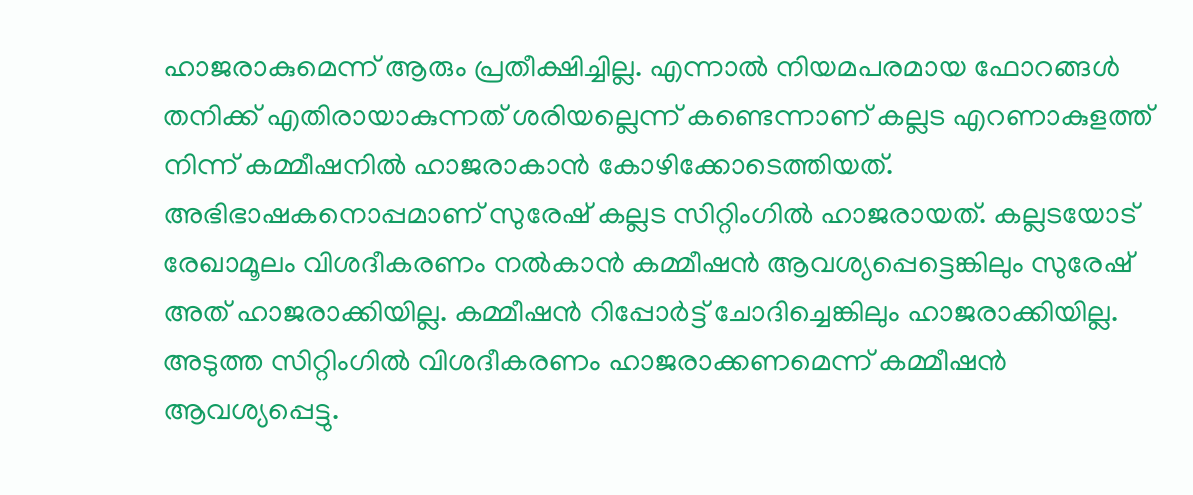ഹാജരാകുമെന്ന് ആരും പ്രതീക്ഷിച്ചില്ല. എന്നാൽ നിയമപരമായ ഫോറങ്ങൾ തനിക്ക് എതിരായാകുന്നത് ശരിയല്ലെന്ന് കണ്ടെന്നാണ് കല്ലട എറണാകുളത്ത് നിന്ന് കമ്മീഷനിൽ ഹാജരാകാൻ കോഴിക്കോടെത്തിയത്.
അഭിഭാഷകനൊപ്പമാണ് സുരേഷ് കല്ലട സിറ്റിംഗിൽ ഹാജരായത്. കല്ലടയോട് രേഖാമൂലം വിശദീകരണം നൽകാൻ കമ്മീഷൻ ആവശ്യപ്പെട്ടെങ്കിലും സുരേഷ് അത് ഹാജരാക്കിയില്ല. കമ്മീഷൻ റിപ്പോർട്ട് ചോദിച്ചെങ്കിലും ഹാജരാക്കിയില്ല. അടുത്ത സിറ്റിംഗിൽ വിശദീകരണം ഹാജരാക്കണമെന്ന് കമ്മീഷൻ ആവശ്യപ്പെട്ടു.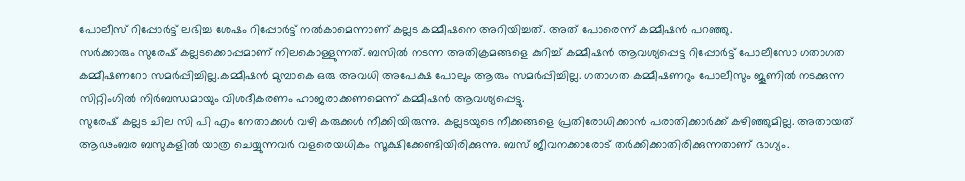പോലീസ് റിപ്പോർട്ട് ലഭിച്ച ശേഷം റിപ്പോർട്ട് നൽകാമെന്നാണ് കല്ലട കമ്മീഷനെ അറിയിച്ചത്. അത് പോരെന്ന് കമ്മീഷൻ പറഞ്ഞു.
സർക്കാരും സുരേഷ് കല്ലടക്കൊപ്പമാണ് നിലകൊള്ളുന്നത്. ബസിൽ നടന്ന അതിക്രമങ്ങളെ കുറിച്ച് കമ്മീഷൻ ആവശ്യപ്പെട്ട റിപ്പോർട്ട് പോലീസോ ഗതാഗത കമ്മീഷണറോ സമർപ്പിച്ചില്ല.കമ്മീഷൻ മുമ്പാകെ ഒരു അവധി അപേക്ഷ പോലും ആരും സമർപ്പിച്ചില്ല. ഗതാഗത കമ്മീഷണറും പോലീസും ജൂണിൽ നടക്കുന്ന സിറ്റിംഗിൽ നിർബന്ധമായും വിശദീകരണം ഹാജരാക്കണമെന്ന് കമ്മീഷൻ ആവശ്യപ്പെട്ടു.
സുരേഷ് കല്ലട ചില സി പി എം നേതാക്കൾ വഴി കരുക്കൾ നീക്കിയിരുന്നു. കല്ലടയുടെ നീക്കങ്ങളെ പ്രതിരോധിക്കാൻ പരാതിക്കാർക്ക് കഴിഞ്ഞുമില്ല. അതായത് ആഢംബര ബസുകളിൽ യാത്ര ചെയ്യുന്നവർ വളരെയധികം സൂക്ഷിക്കേണ്ടിയിരിക്കുന്നു. ബസ് ജീവനക്കാരോട് തർക്കിക്കാതിരിക്കുന്നതാണ് ഭാഗ്യം.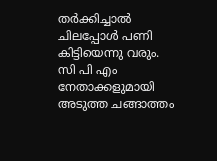തർക്കിച്ചാൽ ചിലപ്പോൾ പണി കിട്ടിയെന്നു വരും. സി പി എം നേതാക്കളുമായി അടുത്ത ചങ്ങാത്തം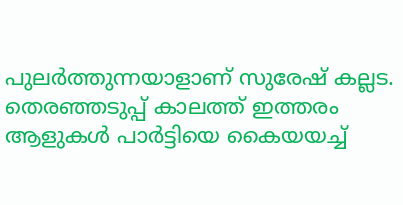പുലർത്തുന്നയാളാണ് സുരേഷ് കല്ലട. തെരഞ്ഞടുപ്പ് കാലത്ത് ഇത്തരം ആളുകൾ പാർട്ടിയെ കൈയയച്ച്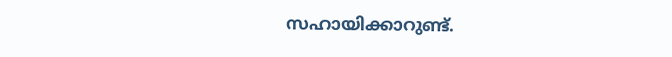സഹായിക്കാറുണ്ട്.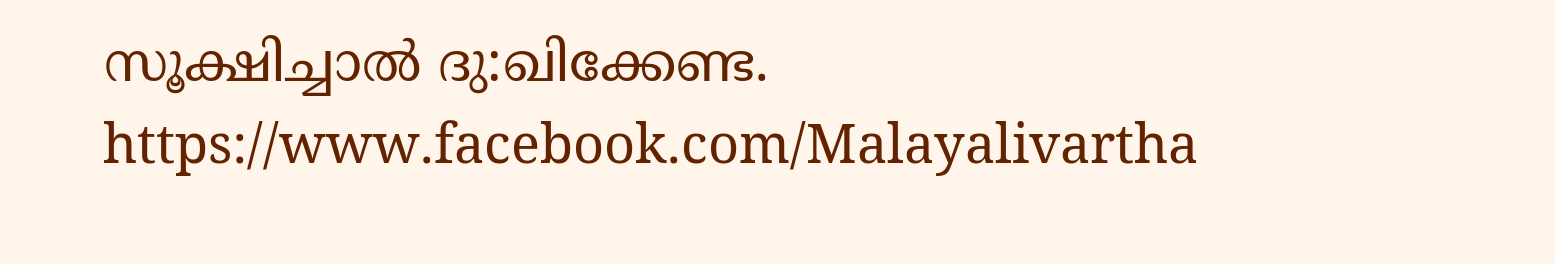സൂക്ഷിച്ചാൽ ദു:ഖിക്കേണ്ട.
https://www.facebook.com/Malayalivartha